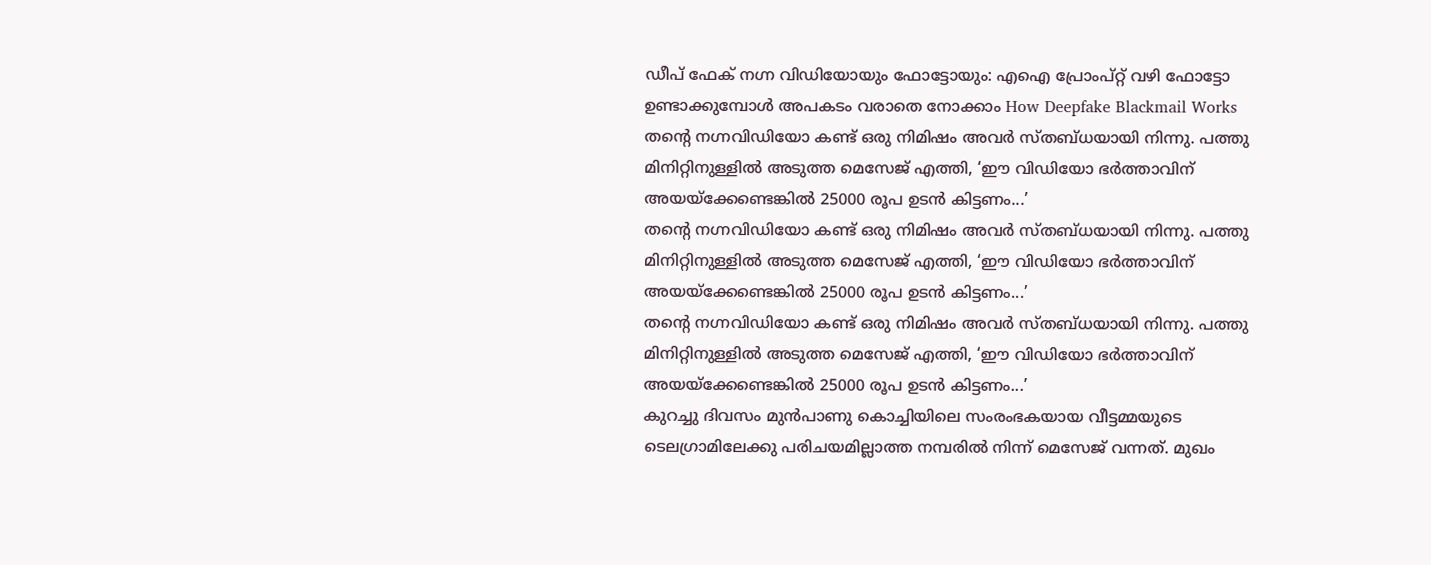ഡീപ് ഫേക് നഗ്ന വിഡിയോയും ഫോട്ടോയും: എഐ പ്രോംപ്റ്റ് വഴി ഫോട്ടോ ഉണ്ടാക്കുമ്പോൾ അപകടം വരാതെ നോക്കാം How Deepfake Blackmail Works
തന്റെ നഗ്നവിഡിയോ കണ്ട് ഒരു നിമിഷം അവർ സ്തബ്ധയായി നിന്നു. പത്തു മിനിറ്റിനുള്ളിൽ അടുത്ത മെസേജ് എത്തി, ‘ഈ വിഡിയോ ഭർത്താവിന് അയയ്ക്കേണ്ടെങ്കിൽ 25000 രൂപ ഉടൻ കിട്ടണം...’
തന്റെ നഗ്നവിഡിയോ കണ്ട് ഒരു നിമിഷം അവർ സ്തബ്ധയായി നിന്നു. പത്തു മിനിറ്റിനുള്ളിൽ അടുത്ത മെസേജ് എത്തി, ‘ഈ വിഡിയോ ഭർത്താവിന് അയയ്ക്കേണ്ടെങ്കിൽ 25000 രൂപ ഉടൻ കിട്ടണം...’
തന്റെ നഗ്നവിഡിയോ കണ്ട് ഒരു നിമിഷം അവർ സ്തബ്ധയായി നിന്നു. പത്തു മിനിറ്റിനുള്ളിൽ അടുത്ത മെസേജ് എത്തി, ‘ഈ വിഡിയോ ഭർത്താവിന് അയയ്ക്കേണ്ടെങ്കിൽ 25000 രൂപ ഉടൻ കിട്ടണം...’
കുറച്ചു ദിവസം മുൻപാണു കൊച്ചിയിലെ സംരംഭകയായ വീട്ടമ്മയുടെ ടെലഗ്രാമിലേക്കു പരിചയമില്ലാത്ത നമ്പരിൽ നിന്ന് മെസേജ് വന്നത്. മുഖം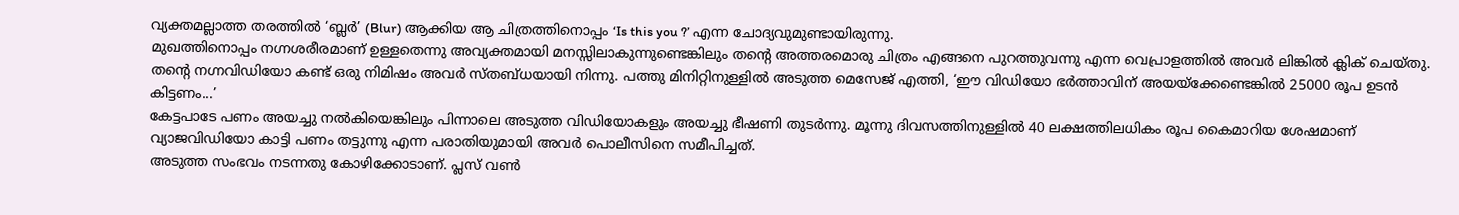വ്യക്തമല്ലാത്ത തരത്തിൽ ‘ബ്ലർ’ (Blur) ആക്കിയ ആ ചിത്രത്തിനൊപ്പം ‘Is this you ?’ എന്ന ചോദ്യവുമുണ്ടായിരുന്നു.
മുഖത്തിനൊപ്പം നഗ്നശരീരമാണ് ഉള്ളതെന്നു അവ്യക്തമായി മനസ്സിലാകുന്നുണ്ടെങ്കിലും തന്റെ അത്തരമൊരു ചിത്രം എങ്ങനെ പുറത്തുവന്നു എന്ന വെപ്രാളത്തിൽ അവർ ലിങ്കിൽ ക്ലിക് ചെയ്തു. തന്റെ നഗ്നവിഡിയോ കണ്ട് ഒരു നിമിഷം അവർ സ്തബ്ധയായി നിന്നു. പത്തു മിനിറ്റിനുള്ളിൽ അടുത്ത മെസേജ് എത്തി, ‘ഈ വിഡിയോ ഭർത്താവിന് അയയ്ക്കേണ്ടെങ്കിൽ 25000 രൂപ ഉടൻ കിട്ടണം...’
കേട്ടപാടേ പണം അയച്ചു നൽകിയെങ്കിലും പിന്നാലെ അടുത്ത വിഡിയോകളും അയച്ചു ഭീഷണി തുടർന്നു. മൂന്നു ദിവസത്തിനുള്ളിൽ 40 ലക്ഷത്തിലധികം രൂപ കൈമാറിയ ശേഷമാണ് വ്യാജവിഡിയോ കാട്ടി പണം തട്ടുന്നു എന്ന പരാതിയുമായി അവർ പൊലീസിനെ സമീപിച്ചത്.
അടുത്ത സംഭവം നടന്നതു കോഴിക്കോടാണ്. പ്ലസ് വൺ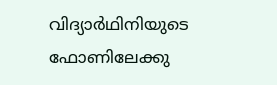വിദ്യാർഥിനിയുടെ ഫോണിലേക്കു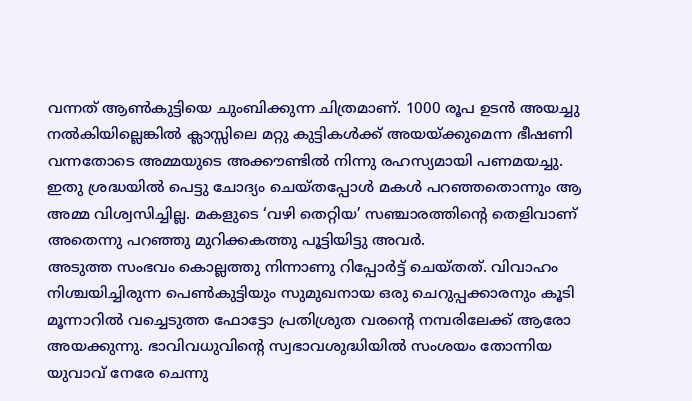വന്നത് ആൺകുട്ടിയെ ചുംബിക്കുന്ന ചിത്രമാണ്. 1000 രൂപ ഉടൻ അയച്ചു നൽകിയില്ലെങ്കിൽ ക്ലാസ്സിലെ മറ്റു കുട്ടികൾക്ക് അയയ്ക്കുമെന്ന ഭീഷണി വന്നതോടെ അമ്മയുടെ അക്കൗണ്ടിൽ നിന്നു രഹസ്യമായി പണമയച്ചു. ഇതു ശ്രദ്ധയിൽ പെട്ടു ചോദ്യം ചെയ്തപ്പോൾ മകൾ പറഞ്ഞതൊന്നും ആ അമ്മ വിശ്വസിച്ചില്ല. മകളുടെ ‘വഴി തെറ്റിയ’ സഞ്ചാരത്തിന്റെ തെളിവാണ് അതെന്നു പറഞ്ഞു മുറിക്കകത്തു പൂട്ടിയിട്ടു അവർ.
അടുത്ത സംഭവം കൊല്ലത്തു നിന്നാണു റിപ്പോർട്ട് ചെയ്തത്. വിവാഹം നിശ്ചയിച്ചിരുന്ന പെൺകുട്ടിയും സുമുഖനായ ഒരു ചെറുപ്പക്കാരനും കൂടി മൂന്നാറിൽ വച്ചെടുത്ത ഫോട്ടോ പ്രതിശ്രുത വരന്റെ നമ്പരിലേക്ക് ആരോ അയക്കുന്നു. ഭാവിവധുവിന്റെ സ്വഭാവശുദ്ധിയിൽ സംശയം തോന്നിയ യുവാവ് നേരേ ചെന്നു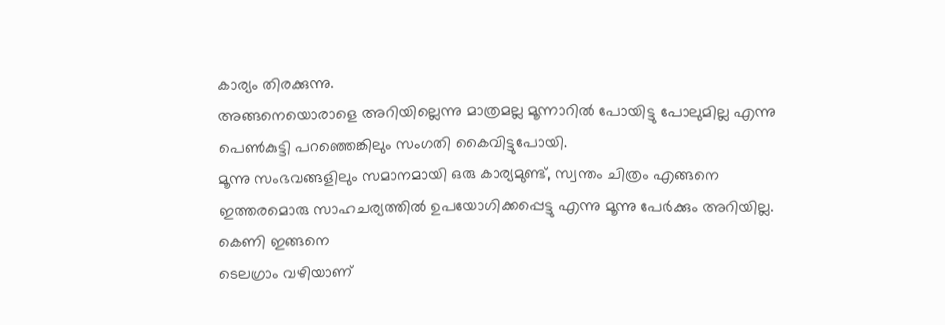കാര്യം തിരക്കുന്നു.
അങ്ങനെയൊരാളെ അറിയില്ലെന്നു മാത്രമല്ല മൂന്നാറിൽ പോയിട്ടു പോലുമില്ല എന്നു പെൺകുട്ടി പറഞ്ഞെങ്കിലും സംഗതി കൈവിട്ടുപോയി.
മൂന്നു സംഭവങ്ങളിലും സമാനമായി ഒരു കാര്യമുണ്ട്, സ്വന്തം ചിത്രം എങ്ങനെ ഇത്തരമൊരു സാഹചര്യത്തിൽ ഉപയോഗിക്കപ്പെട്ടു എന്നു മൂന്നു പേർക്കും അറിയില്ല.
കെണി ഇങ്ങനെ
ടെലഗ്രാം വഴിയാണ്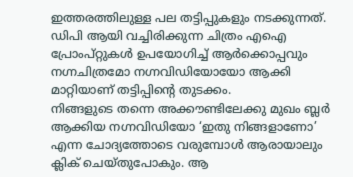ഇത്തരത്തിലുള്ള പല തട്ടിപ്പുകളും നടക്കുന്നത്. ഡിപി ആയി വച്ചിരിക്കുന്ന ചിത്രം എഐ പ്രോംപ്റ്റുകൾ ഉപയോഗിച്ച് ആർക്കൊപ്പവും നഗ്നചിത്രമോ നഗ്നവിഡിയോയോ ആക്കി മാറ്റിയാണ് തട്ടിപ്പിന്റെ തുടക്കം.
നിങ്ങളുടെ തന്നെ അക്കൗണ്ടിലേക്കു മുഖം ബ്ലർ ആക്കിയ നഗ്നവിഡിയോ ‘ഇതു നിങ്ങളാണോ’ എന്ന ചോദ്യത്തോടെ വരുമ്പോൾ ആരായാലും ക്ലിക് ചെയ്തുപോകും. ആ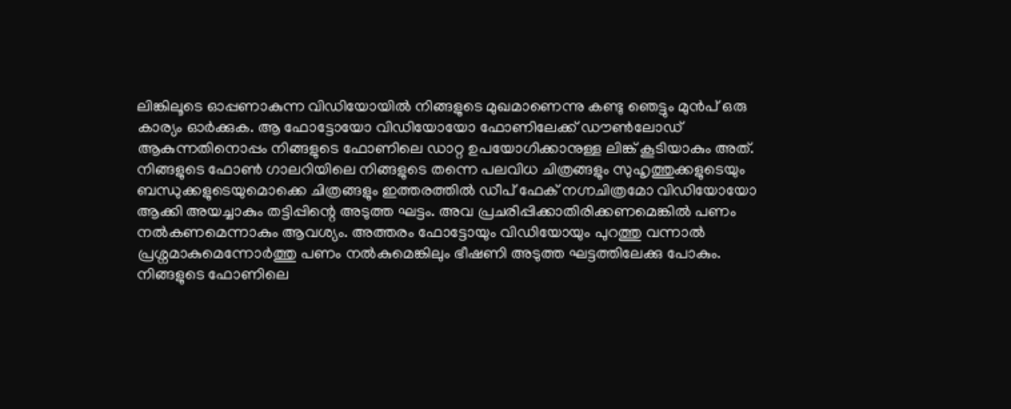ലിങ്കിലൂടെ ഓപ്പണാകുന്ന വിഡിയോയിൽ നിങ്ങളുടെ മുഖമാണെന്നു കണ്ടു ഞെട്ടും മുൻപ് ഒരു കാര്യം ഓർക്കുക. ആ ഫോട്ടോയോ വിഡിയോയോ ഫോണിലേക്ക് ഡൗൺലോഡ് ആകുന്നതിനൊപ്പം നിങ്ങളുടെ ഫോണിലെ ഡാറ്റ ഉപയോഗിക്കാനുള്ള ലിങ്ക് കൂടിയാകും അത്.
നിങ്ങളുടെ ഫോൺ ഗാലറിയിലെ നിങ്ങളുടെ തന്നെ പലവിധ ചിത്രങ്ങളും സുഹൃത്തുക്കളുടെയും ബന്ധുക്കളുടെയുമൊക്കെ ചിത്രങ്ങളും ഇത്തരത്തിൽ ഡീപ് ഫേക് നഗ്നചിത്രമോ വിഡിയോയോ ആക്കി അയച്ചാകും തട്ടിപ്പിന്റെ അടുത്ത ഘട്ടം. അവ പ്രചരിപ്പിക്കാതിരിക്കണമെങ്കിൽ പണം നൽകണമെന്നാകും ആവശ്യം. അത്തരം ഫോട്ടോയും വിഡിയോയും പുറത്തു വന്നാൽ പ്രശ്നമാകുമെന്നോർത്തു പണം നൽകുമെങ്കിലും ഭീഷണി അടുത്ത ഘട്ടത്തിലേക്കു പോകും. നിങ്ങളുടെ ഫോണിലെ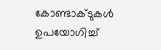കോണ്ടാക്ടുകൾ ഉപയോഗിച്ച്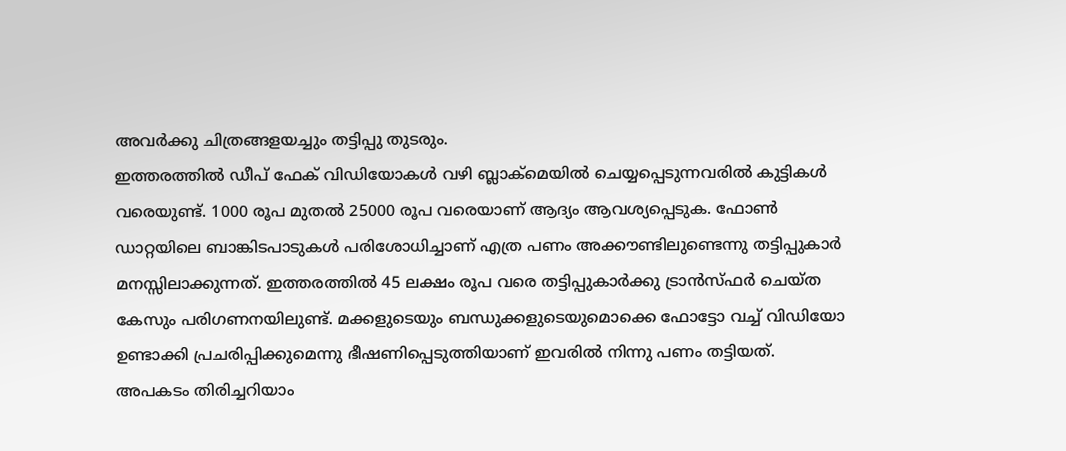അവർക്കു ചിത്രങ്ങളയച്ചും തട്ടിപ്പു തുടരും.
ഇത്തരത്തിൽ ഡീപ് ഫേക് വിഡിയോകൾ വഴി ബ്ലാക്മെയിൽ ചെയ്യപ്പെടുന്നവരിൽ കുട്ടികൾ വരെയുണ്ട്. 1000 രൂപ മുതൽ 25000 രൂപ വരെയാണ് ആദ്യം ആവശ്യപ്പെടുക. ഫോൺ ഡാറ്റയിലെ ബാങ്കിടപാടുകൾ പരിശോധിച്ചാണ് എത്ര പണം അക്കൗണ്ടിലുണ്ടെന്നു തട്ടിപ്പുകാർ മനസ്സിലാക്കുന്നത്. ഇത്തരത്തിൽ 45 ലക്ഷം രൂപ വരെ തട്ടിപ്പുകാർക്കു ട്രാൻസ്ഫർ ചെയ്ത കേസും പരിഗണനയിലുണ്ട്. മക്കളുടെയും ബന്ധുക്കളുടെയുമൊക്കെ ഫോട്ടോ വച്ച് വിഡിയോ ഉണ്ടാക്കി പ്രചരിപ്പിക്കുമെന്നു ഭീഷണിപ്പെടുത്തിയാണ് ഇവരിൽ നിന്നു പണം തട്ടിയത്.
അപകടം തിരിച്ചറിയാം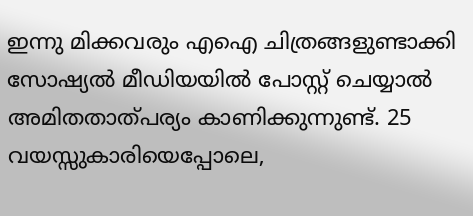ഇന്നു മിക്കവരും എഐ ചിത്രങ്ങളുണ്ടാക്കി സോഷ്യൽ മീഡിയയിൽ പോസ്റ്റ് ചെയ്യാൽ അമിതതാത്പര്യം കാണിക്കുന്നുണ്ട്. 25 വയസ്സുകാരിയെപ്പോലെ,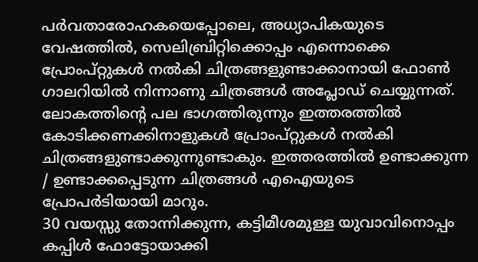പർവതാരോഹകയെപ്പോലെ, അധ്യാപികയുടെ വേഷത്തിൽ, സെലിബ്രിറ്റിക്കൊപ്പം എന്നൊക്കെ പ്രോംപ്റ്റുകൾ നൽകി ചിത്രങ്ങളുണ്ടാക്കാനായി ഫോൺ ഗാലറിയിൽ നിന്നാണു ചിത്രങ്ങൾ അപ്ലോഡ് ചെയ്യുന്നത്.
ലോകത്തിന്റെ പല ഭാഗത്തിരുന്നും ഇത്തരത്തിൽ കോടിക്കണക്കിനാളുകൾ പ്രോംപ്റ്റുകൾ നൽകി ചിത്രങ്ങളുണ്ടാക്കുന്നുണ്ടാകും. ഇത്തരത്തിൽ ഉണ്ടാക്കുന്ന / ഉണ്ടാക്കപ്പെടുന്ന ചിത്രങ്ങൾ എഐയുടെ പ്രോപർടിയായി മാറും.
30 വയസ്സു തോന്നിക്കുന്ന, കട്ടിമീശമുള്ള യുവാവിനൊപ്പം കപ്പിൾ ഫോട്ടോയാക്കി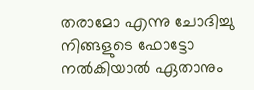തരാമോ എന്നു ചോദിച്ചു നിങ്ങളുടെ ഫോട്ടോ നൽകിയാൽ ഏതാനും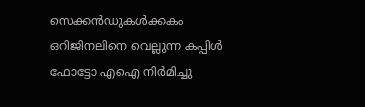സെക്കൻഡുകൾക്കകം ഒറിജിനലിനെ വെല്ലുന്ന കപ്പിൾ ഫോട്ടോ എഐ നിർമിച്ചു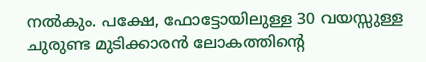നൽകും. പക്ഷേ, ഫോട്ടോയിലുള്ള 30 വയസ്സുള്ള ചുരുണ്ട മുടിക്കാരൻ ലോകത്തിന്റെ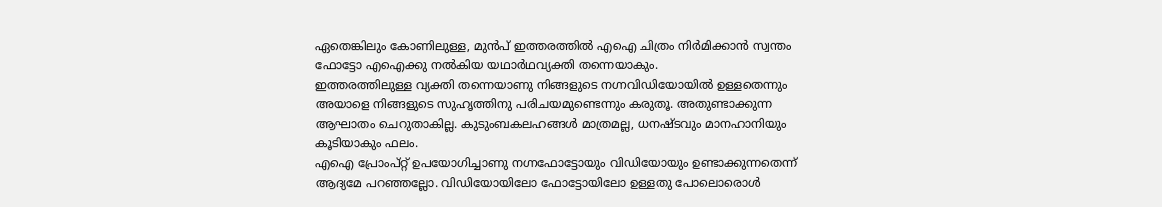ഏതെങ്കിലും കോണിലുള്ള, മുൻപ് ഇത്തരത്തിൽ എഐ ചിത്രം നിർമിക്കാൻ സ്വന്തം ഫോട്ടോ എഐക്കു നൽകിയ യഥാർഥവ്യക്തി തന്നെയാകും.
ഇത്തരത്തിലുള്ള വ്യക്തി തന്നെയാണു നിങ്ങളുടെ നഗ്നവിഡിയോയിൽ ഉള്ളതെന്നും അയാളെ നിങ്ങളുടെ സുഹൃത്തിനു പരിചയമുണ്ടെന്നും കരുതൂ. അതുണ്ടാക്കുന്ന ആഘാതം ചെറുതാകില്ല. കുടുംബകലഹങ്ങൾ മാത്രമല്ല, ധനഷ്ടവും മാനഹാനിയും കൂടിയാകും ഫലം.
എഐ പ്രോംപ്റ്റ് ഉപയോഗിച്ചാണു നഗ്നഫോട്ടോയും വിഡിയോയും ഉണ്ടാക്കുന്നതെന്ന് ആദ്യമേ പറഞ്ഞല്ലോ. വിഡിയോയിലോ ഫോട്ടോയിലോ ഉള്ളതു പോലൊരൊൾ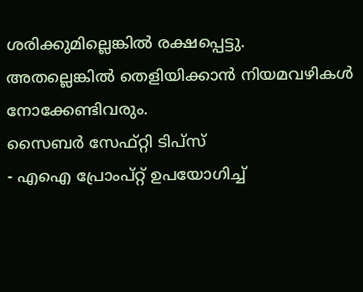ശരിക്കുമില്ലെങ്കിൽ രക്ഷപ്പെട്ടു. അതല്ലെങ്കിൽ തെളിയിക്കാൻ നിയമവഴികൾ നോക്കേണ്ടിവരും.
സൈബർ സേഫ്റ്റി ടിപ്സ്
- എഐ പ്രോംപ്റ്റ് ഉപയോഗിച്ച്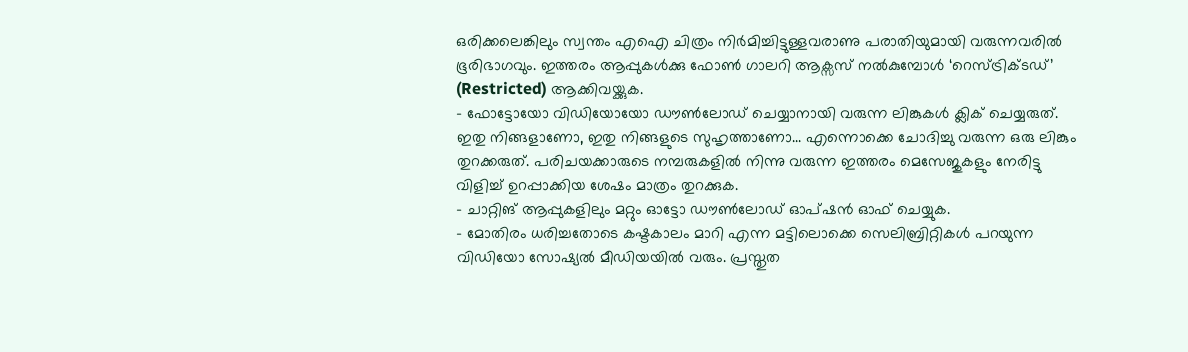ഒരിക്കലെങ്കിലും സ്വന്തം എഐ ചിത്രം നിർമിച്ചിട്ടുള്ളവരാണു പരാതിയുമായി വരുന്നവരിൽ ഭൂരിഭാഗവും. ഇത്തരം ആപ്പുകൾക്കു ഫോൺ ഗാലറി ആക്സസ് നൽകുമ്പോൾ ‘റെസ്ട്രിക്ടഡ്’ (Restricted) ആക്കിവയ്ക്കുക.
- ഫോട്ടോയോ വിഡിയോയോ ഡൗൺലോഡ് ചെയ്യാനായി വരുന്ന ലിങ്കുകൾ ക്ലിക് ചെയ്യരുത്. ഇതു നിങ്ങളാണോ, ഇതു നിങ്ങളുടെ സുഹൃത്താണോ... എന്നൊക്കെ ചോദിച്ചു വരുന്ന ഒരു ലിങ്കും തുറക്കരുത്. പരിചയക്കാരുടെ നമ്പരുകളിൽ നിന്നു വരുന്ന ഇത്തരം മെസേജുകളും നേരിട്ടു വിളിച്ച് ഉറപ്പാക്കിയ ശേഷം മാത്രം തുറക്കുക.
- ചാറ്റിങ് ആപ്പുകളിലും മറ്റും ഓട്ടോ ഡൗൺലോഡ് ഓപ്ഷൻ ഓഫ് ചെയ്യുക.
- മോതിരം ധരിച്ചതോടെ കഷ്ടകാലം മാറി എന്ന മട്ടിലൊക്കെ സെലിബ്രിറ്റികൾ പറയുന്ന വിഡിയോ സോഷ്യൽ മീഡിയയിൽ വരും. പ്രസ്തുത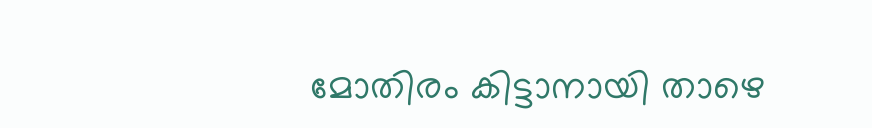മോതിരം കിട്ടാനായി താഴെ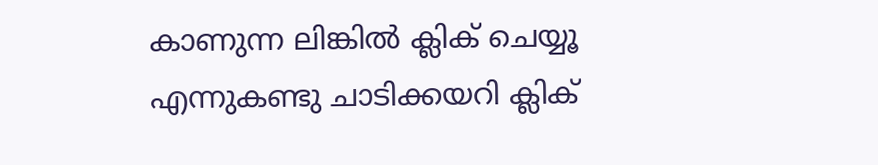കാണുന്ന ലിങ്കിൽ ക്ലിക് ചെയ്യൂ എന്നുകണ്ടു ചാടിക്കയറി ക്ലിക്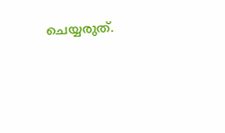ചെയ്യരുത്.